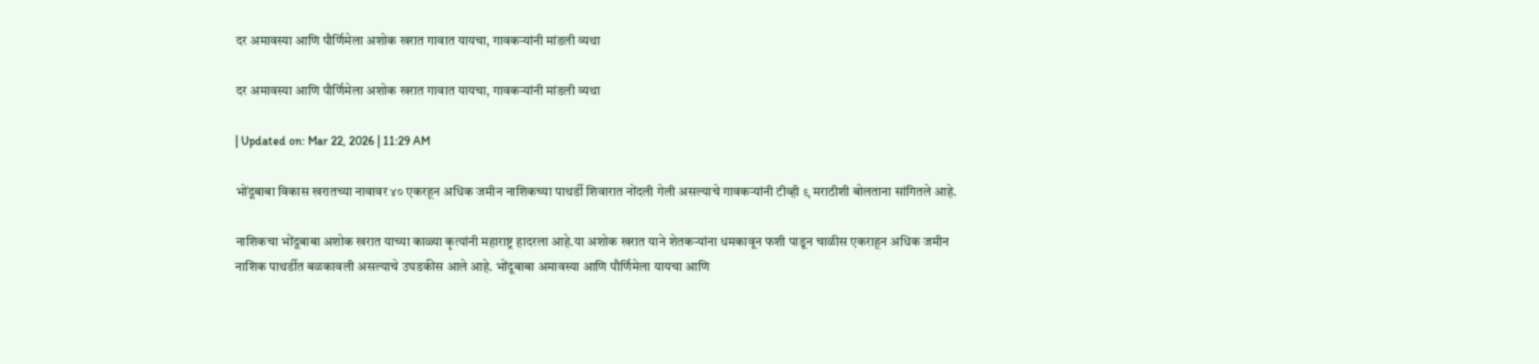दर अमावस्या आणि पौर्णिमेला अशोक खरात गावात यायचा, गावकऱ्यांनी मांडली व्यथा

दर अमावस्या आणि पौर्णिमेला अशोक खरात गावात यायचा, गावकऱ्यांनी मांडली व्यथा

| Updated on: Mar 22, 2026 | 11:29 AM

भोंदूबाबा विकास खरातच्या नावावर ४० एकरहून अधिक जमीन नाशिकच्या पाथर्डी शिवारात नोंदली गेली असल्याचे गावकऱ्यांनी टीव्ही ९ मराठीशी बोलताना सांगितले आहे.

नाशिकचा भोंदूबाबा अशोक खरात याच्या काळ्या कृत्यांनी महाराष्ट्र हादरला आहे.या अशोक खरात याने शेतकऱ्यांना धमकावून फशी पाडून चाळीस एकराहून अधिक जमीन नाशिक पाथर्डीत बळकावली असल्याचे उघडकीस आले आहे. भोंदूबाबा अमावस्या आणि पौर्णिमेला यायचा आणि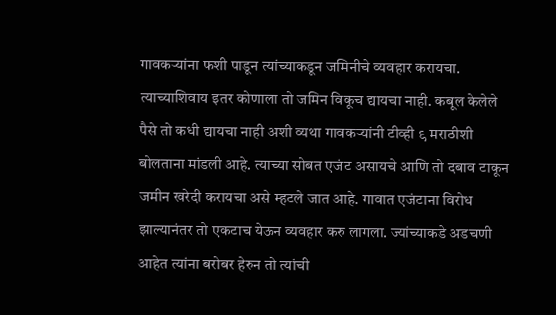गावकऱ्यांना फशी पाडून त्यांच्याकडून जमिनीचे व्यवहार करायचा. त्याच्याशिवाय इतर कोणाला तो जमिन विकूच द्यायचा नाही. कबूल केलेले पैसे तो कधी द्यायचा नाही अशी व्यथा गावकऱ्यांनी टीव्ही ९ मराठीशी बोलताना मांडली आहे. त्याच्या सोबत एजंट असायचे आणि तो दबाव टाकून जमीन खरेदी करायचा असे म्हटले जात आहे. गावात एजंटाना विरोध झाल्यानंतर तो एकटाच येऊन व्यवहार करु लागला. ज्यांच्याकडे अडचणी आहेत त्यांना बरोबर हेरुन तो त्यांची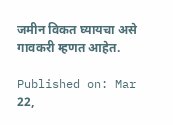जमीन विकत घ्यायचा असे गावकरी म्हणत आहेत.

Published on: Mar 22,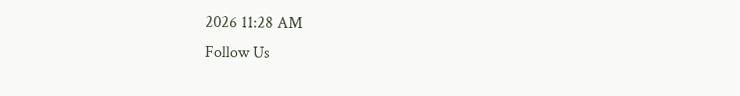2026 11:28 AM
Follow Us